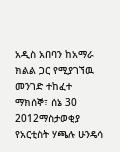አዲስ አበባን ከአማራ ክልል ጋር የሚያገኘዉ መንገድ ተከፈተ
ማክሰኞ፣ ሰኔ 30 2012ማስታወቂያ
የአርቲስት ሃጫሉ ሁንዴሳ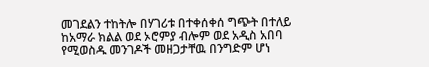መገደልን ተከትሎ በሃገሪቱ በተቀሰቀሰ ግጭት በተለይ ከአማራ ክልል ወደ ኦሮምያ ብሎም ወደ አዲስ አበባ የሚወስዱ መንገዶች መዘጋታቸዉ በንግድም ሆነ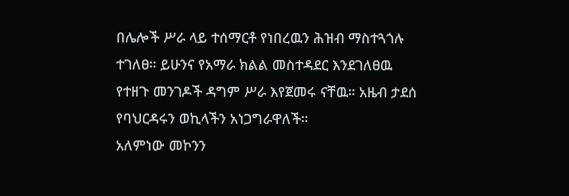በሌሎች ሥራ ላይ ተሰማርቶ የነበረዉን ሕዝብ ማስተጓጎሉ ተገለፀ። ይሁንና የአማራ ክልል መስተዳደር እንደገለፀዉ የተዘጉ መንገዶች ዳግም ሥራ እየጀመሩ ናቸዉ። አዜብ ታደሰ የባህርዳሩን ወኪላችን አነጋግራዋለች።
አለምነው መኮንን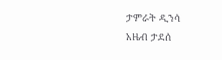ታምራት ዲንሳ
አዜብ ታደሰ